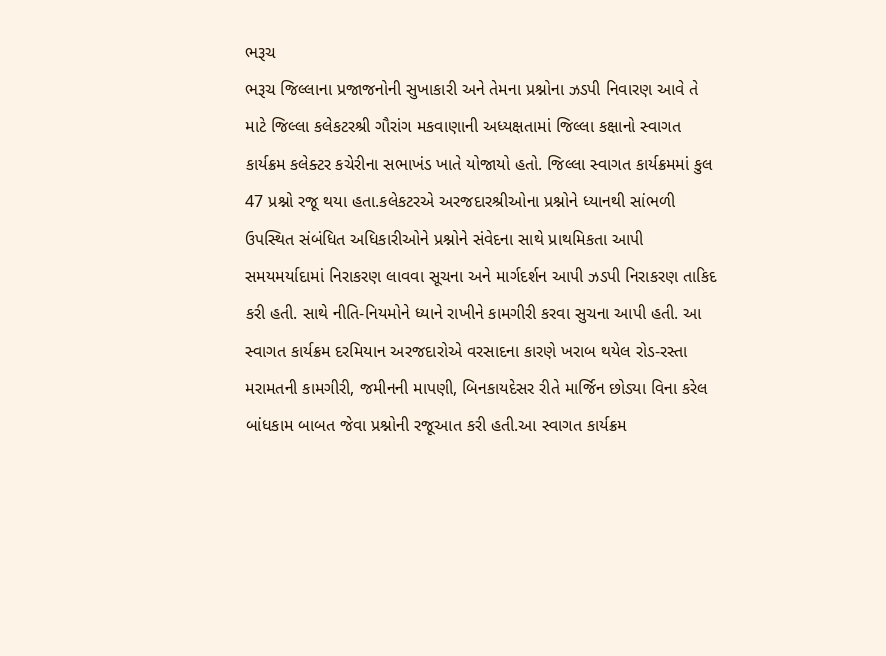ભરૂચ
ભરૂચ જિલ્લાના પ્રજાજનોની સુખાકારી અને તેમના પ્રશ્નોના ઝડપી નિવારણ આવે તે માટે જિલ્લા કલેકટરશ્રી ગૌરાંગ મકવાણાની અધ્યક્ષતામાં જિલ્લા કક્ષાનો સ્વાગત કાર્યક્રમ કલેક્ટર કચેરીના સભાખંડ ખાતે યોજાયો હતો. જિલ્લા સ્વાગત કાર્યક્રમમાં કુલ 47 પ્રશ્નો રજૂ થયા હતા.કલેકટરએ અરજદારશ્રીઓના પ્રશ્નોને ધ્યાનથી સાંભળી ઉપસ્થિત સંબંધિત અધિકારીઓને પ્રશ્નોને સંવેદના સાથે પ્રાથમિકતા આપી સમયમર્યાદામાં નિરાકરણ લાવવા સૂચના અને માર્ગદર્શન આપી ઝડપી નિરાકરણ તાકિદ કરી હતી. સાથે નીતિ-નિયમોને ધ્યાને રાખીને કામગીરી કરવા સુચના આપી હતી. આ સ્વાગત કાર્યક્રમ દરમિયાન અરજદારોએ વરસાદના કારણે ખરાબ થયેલ રોડ-રસ્તા મરામતની કામગીરી, જમીનની માપણી, બિનકાયદેસર રીતે માર્જિન છોડ્યા વિના કરેલ બાંધકામ બાબત જેવા પ્રશ્નોની રજૂઆત કરી હતી.આ સ્વાગત કાર્યક્રમ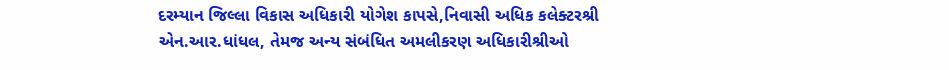દરમ્યાન જિલ્લા વિકાસ અધિકારી યોગેશ કાપસે,નિવાસી અધિક કલેક્ટરશ્રી એન.આર.ધાંધલ, તેમજ અન્ય સંબંધિત અમલીકરણ અધિકારીશ્રીઓ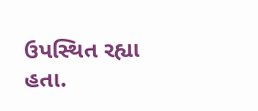ઉપસ્થિત રહ્યા હતા.